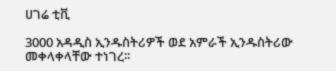ሀገሬ ቲቪ

3000 አዳዲስ ኢንዱስትሪዎች ወደ አምራች ኢንዱስትሪው መቀላቀላቸው ተነገረ፡፡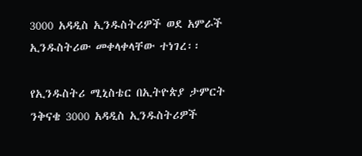3000 አዳዲስ ኢንዱስትሪዎች ወደ አምራች ኢንዱስትሪው መቀላቀላቸው ተነገረ፡፡

የኢንዱስትሪ ሚኒስቴር በኢትዮጵያ ታምርት ንቅናቄ 3000 አዳዲስ ኢንዱስትሪዎች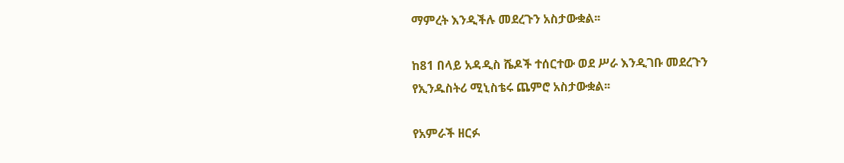ማምረት እንዲችሉ መደረጉን አስታውቋል፡፡

ከ81 በላይ አዳዲስ ሼዶች ተሰርተው ወደ ሥራ እንዲገቡ መደረጉን የኢንዱስትሪ ሚኒስቴሩ ጨምሮ አስታውቋል፡፡

የአምራች ዘርፉ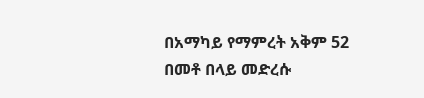በአማካይ የማምረት አቅም 52 በመቶ በላይ መድረሱ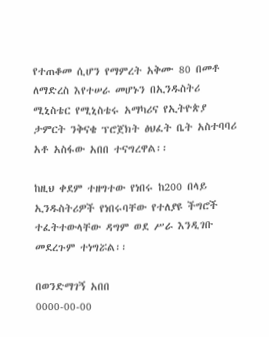የተጠቆመ ሲሆን የማምረት አቅሙ 80 በመቶ ለማድረስ እየተሠራ መሆኑን በኢንዱስትሪ ሚኒስቴር የሚኒስቴሩ አማካሪና የኢትዮጵያ ታምርት ንቅናቄ ፕሮጀክት ፅህፈት ቤት አስተባባሪ አቶ አስፋው አበበ ተናግረዋል፡፡

ከዚህ ቀደም ተዘግተው የነበሩ ከ200 በላይ ኢንዱስትሪዎች የነበሩባቸው የተለያዩ ችግሮች ተፈትተውላቸው ዳግም ወደ ሥራ እንዲገቡ መደረጉም ተነግሯል፡፡

በወንድማገኝ አበበ
0000-00-00